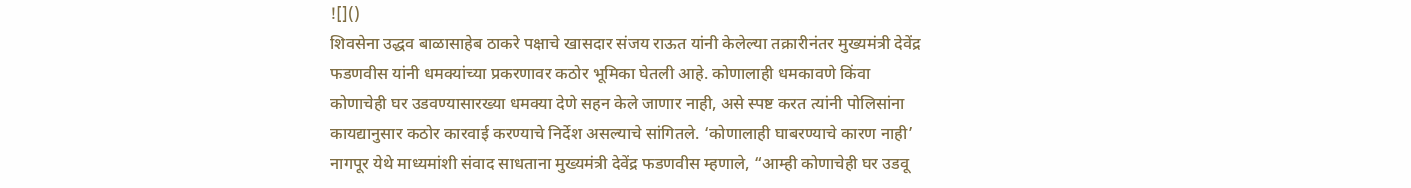![]()
शिवसेना उद्धव बाळासाहेब ठाकरे पक्षाचे खासदार संजय राऊत यांनी केलेल्या तक्रारीनंतर मुख्यमंत्री देवेंद्र फडणवीस यांनी धमक्यांच्या प्रकरणावर कठोर भूमिका घेतली आहे. कोणालाही धमकावणे किंवा कोणाचेही घर उडवण्यासारख्या धमक्या देणे सहन केले जाणार नाही, असे स्पष्ट करत त्यांनी पोलिसांना कायद्यानुसार कठोर कारवाई करण्याचे निर्देश असल्याचे सांगितले. ‘कोणालाही घाबरण्याचे कारण नाही’ नागपूर येथे माध्यमांशी संवाद साधताना मुख्यमंत्री देवेंद्र फडणवीस म्हणाले, “आम्ही कोणाचेही घर उडवू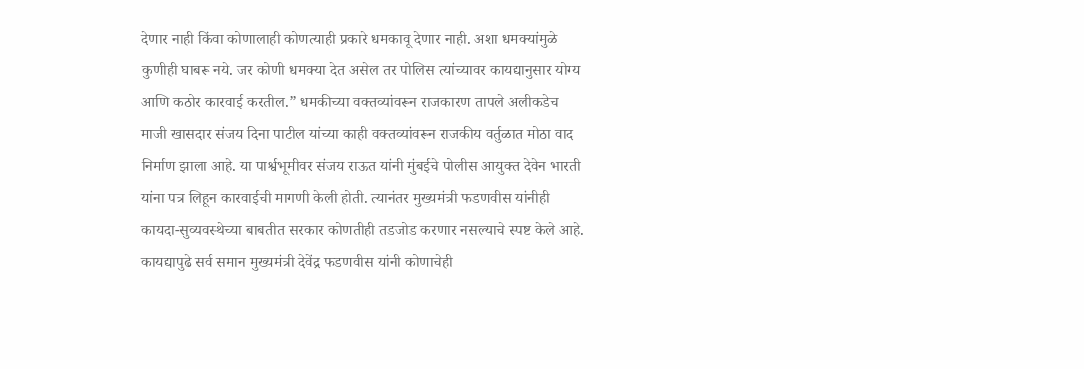देणार नाही किंवा कोणालाही कोणत्याही प्रकारे धमकावू देणार नाही. अशा धमक्यांमुळे कुणीही घाबरू नये. जर कोणी धमक्या देत असेल तर पोलिस त्यांच्यावर कायद्यानुसार योग्य आणि कठोर कारवाई करतील.” धमकीच्या वक्तव्यांवरून राजकारण तापले अलीकडेच माजी खासदार संजय दिना पाटील यांच्या काही वक्तव्यांवरून राजकीय वर्तुळात मोठा वाद निर्माण झाला आहे. या पार्श्वभूमीवर संजय राऊत यांनी मुंबईचे पोलीस आयुक्त देवेन भारती यांना पत्र लिहून कारवाईची मागणी केली होती. त्यानंतर मुख्यमंत्री फडणवीस यांनीही कायदा-सुव्यवस्थेच्या बाबतीत सरकार कोणतीही तडजोड करणार नसल्याचे स्पष्ट केले आहे. कायद्यापुढे सर्व समान मुख्यमंत्री देवेंद्र फडणवीस यांनी कोणाचेही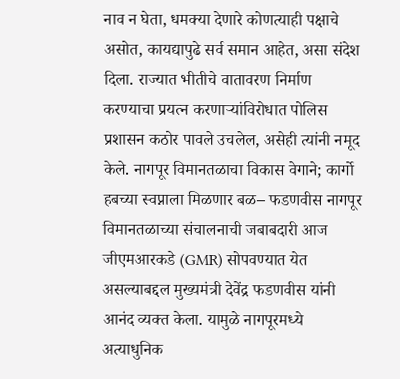नाव न घेता, धमक्या देणारे कोणत्याही पक्षाचे असोत, कायद्यापुढे सर्व समान आहेत, असा संदेश दिला. राज्यात भीतीचे वातावरण निर्माण करण्याचा प्रयत्न करणाऱ्यांविरोधात पोलिस प्रशासन कठोर पावले उचलेल, असेही त्यांनी नमूद केले. नागपूर विमानतळाचा विकास वेगाने; कार्गो हबच्या स्वप्नाला मिळणार बळ– फडणवीस नागपूर विमानतळाच्या संचालनाची जबाबदारी आज जीएमआरकडे (GMR) सोपवण्यात येत असल्याबद्दल मुख्यमंत्री देवेंद्र फडणवीस यांनी आनंद व्यक्त केला. यामुळे नागपूरमध्ये अत्याधुनिक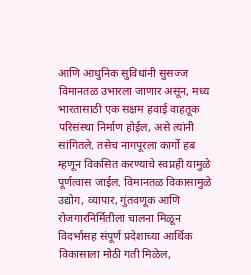आणि आधुनिक सुविधांनी सुसज्ज विमानतळ उभारला जाणार असून, मध्य भारतासाठी एक सक्षम हवाई वाहतूक परिसंस्था निर्माण होईल, असे त्यांनी सांगितले. तसेच नागपूरला कार्गो हब म्हणून विकसित करण्याचे स्वप्नही यामुळे पूर्णत्वास जाईल. विमानतळ विकासामुळे उद्योग, व्यापार, गुंतवणूक आणि रोजगारनिर्मितीला चालना मिळून विदर्भासह संपूर्ण प्रदेशाच्या आर्थिक विकासाला मोठी गती मिळेल,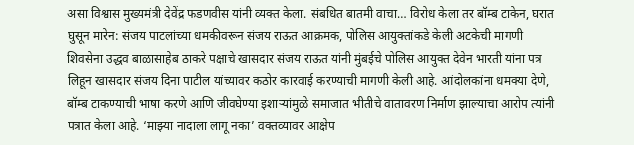असा विश्वास मुख्यमंत्री देवेंद्र फडणवीस यांनी व्यक्त केला. संबधित बातमी वाचा… विरोध केला तर बॉम्ब टाकेन, घरात घुसून मारेन: संजय पाटलांच्या धमकीवरून संजय राऊत आक्रमक, पोलिस आयुक्तांकडे केली अटकेची मागणी शिवसेना उद्धव बाळासाहेब ठाकरे पक्षाचे खासदार संजय राऊत यांनी मुंबईचे पोलिस आयुक्त देवेन भारती यांना पत्र लिहून खासदार संजय दिना पाटील यांच्यावर कठोर कारवाई करण्याची मागणी केली आहे. आंदोलकांना धमक्या देणे, बॉम्ब टाकण्याची भाषा करणे आणि जीवघेण्या इशाऱ्यांमुळे समाजात भीतीचे वातावरण निर्माण झाल्याचा आरोप त्यांनी पत्रात केला आहे. ‘माझ्या नादाला लागू नका’ वक्तव्यावर आक्षेप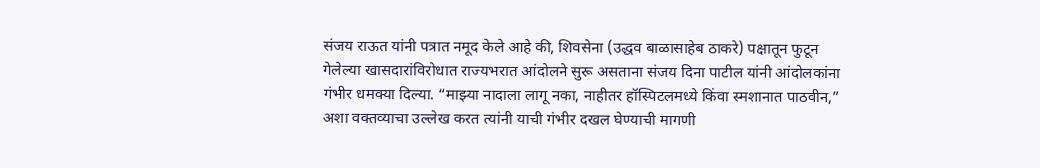संजय राऊत यांनी पत्रात नमूद केले आहे की, शिवसेना (उद्धव बाळासाहेब ठाकरे) पक्षातून फुटून गेलेल्या खासदारांविरोधात राज्यभरात आंदोलने सुरू असताना संजय दिना पाटील यांनी आंदोलकांना गंभीर धमक्या दिल्या. “माझ्या नादाला लागू नका, नाहीतर हॉस्पिटलमध्ये किंवा स्मशानात पाठवीन,” अशा वक्तव्याचा उल्लेख करत त्यांनी याची गंभीर दखल घेण्याची मागणी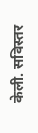केली. सविस्तर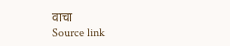वाचा
Source link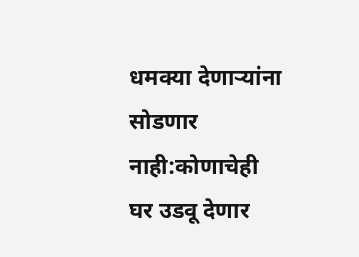धमक्या देणाऱ्यांना सोडणार नाही:कोणाचेही घर उडवू देणार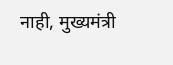नाही, मुख्यमंत्री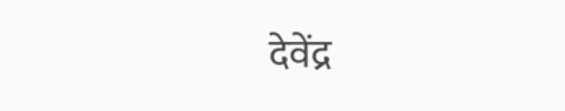देवेंद्र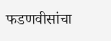फडणवीसांचा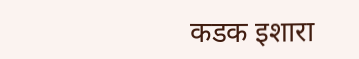कडक इशारा